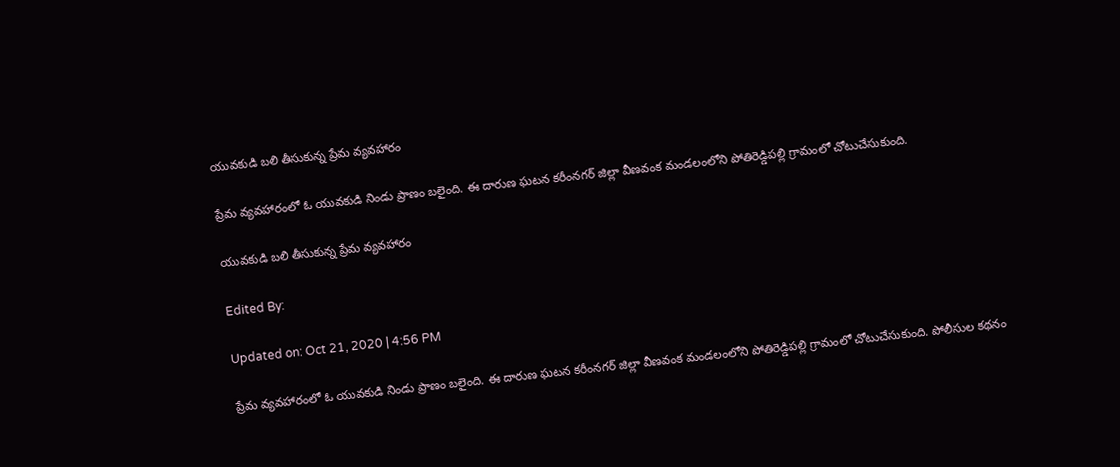యువకుడి బలి తీసుకున్న ప్రేమ వ్యవహారం

ప్రేమ వ్యవహారంలో ఓ యువకుడి నిండు ప్రాణం బలైంది. ఈ దారుణ ఘటన కరీంనగర్‌ జిల్లా వీణవంక మండలంలోని పోతిరెడ్డిపల్లి గ్రామంలో చోటుచేసుకుంది.

యువకుడి బలి తీసుకున్న ప్రేమ వ్యవహారం

Edited By:

Updated on: Oct 21, 2020 | 4:56 PM

ప్రేమ వ్యవహారంలో ఓ యువకుడి నిండు ప్రాణం బలైంది. ఈ దారుణ ఘటన కరీంనగర్‌ జిల్లా వీణవంక మండలంలోని పోతిరెడ్డిపల్లి గ్రామంలో చోటుచేసుకుంది. పోలీసుల కథనం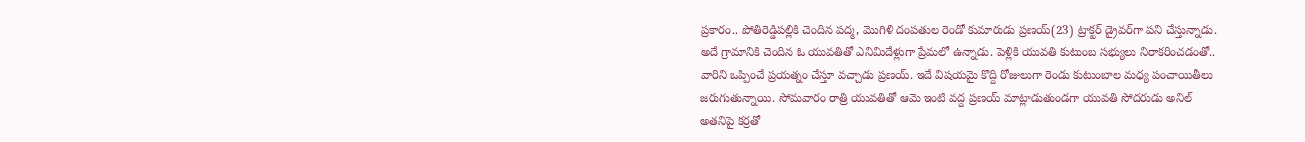ప్రకారం.. పోతిరెడ్డిపల్లికి చెందిన పద్మ, మొగిళి దంపతుల రెండో కుమారుడు ప్రణయ్‌(23) ట్రాక్టర్‌ డ్రైవర్‌గా పని చేస్తున్నాడు. అదే గ్రామానికి చెందిన ఓ యువతితో ఎనిమిదేళ్లుగా ప్రేమలో ఉన్నాడు. పెళ్లికి యువతి కుటుంబ సభ్యులు నిరాకరించడంతో.. వారిని ఒప్పించే ప్రయత్నం చేస్తూ వచ్చాడు ప్రణయ్. ఇదే విషయమై కొద్ది రోజులుగా రెండు కుటుంబాల మధ్య పంచాయితీలు జరుగుతున్నాయి. సోమవారం రాత్రి యువతితో ఆమె ఇంటి వద్ద ప్రణయ్‌ మాట్లాడుతుండగా యువతి సోదరుడు అనిల్‌ అతనిపై కర్రతో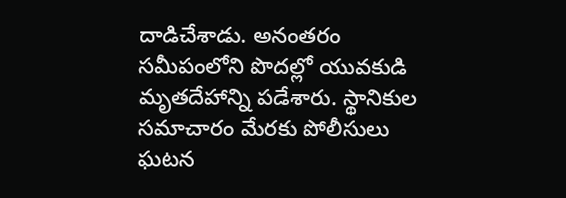దాడిచేశాడు. అనంతరం సమీపంలోని పొదల్లో యువకుడి మృతదేహాన్ని పడేశారు. స్థానికుల సమాచారం మేరకు పోలీసులు ఘటన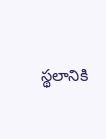స్థలానికి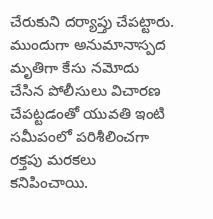చేరుకుని దర్యాప్తు చేపట్టారు. ముందుగా అనుమానాస్పద మృతిగా కేసు నమోదు చేసిన పోలీసులు విచారణ చేపట్టడంతో యువతి ఇంటి సమీపంలో పరిశీలించగా రక్తపు మరకలు కనిపించాయి.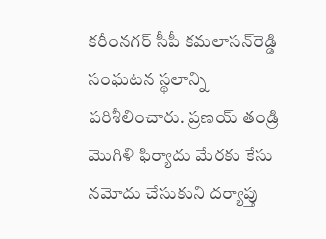కరీంనగర్‌ సీపీ కమలాసన్‌రెడ్డి సంఘటన స్థలాన్ని పరిశీలించారు. ప్రణయ్‌ తండ్రి మొగిళి ఫిర్యాదు మేరకు కేసు నమోదు చేసుకుని దర్యాప్తు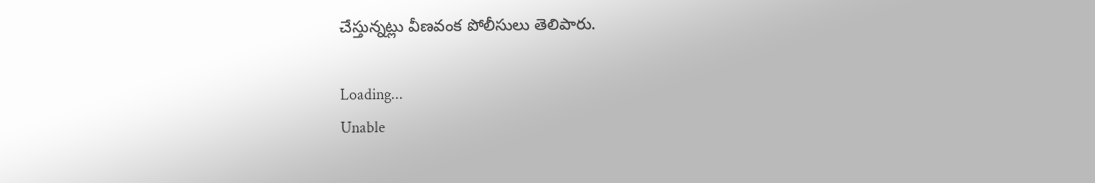చేస్తున్నట్లు వీణవంక పోలీసులు తెలిపారు.

Loading...
Unable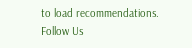to load recommendations.
Follow Us